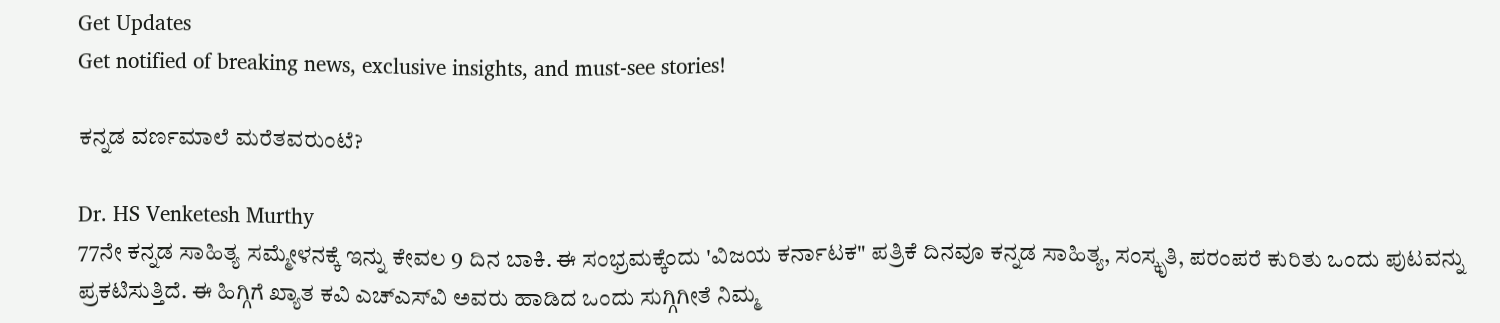Get Updates
Get notified of breaking news, exclusive insights, and must-see stories!

ಕನ್ನಡ ವರ್ಣಮಾಲೆ ಮರೆತವರುಂಟೆ?

Dr. HS Venketesh Murthy
77ನೇ ಕನ್ನಡ ಸಾಹಿತ್ಯ ಸಮ್ಮೇಳನಕ್ಕೆ ಇನ್ನು ಕೇವಲ 9 ದಿನ ಬಾಕಿ. ಈ ಸಂಭ್ರಮಕ್ಕೆಂದು 'ವಿಜಯ ಕರ್ನಾಟಕ" ಪತ್ರಿಕೆ ದಿನವೂ ಕನ್ನಡ ಸಾಹಿತ್ಯ, ಸಂಸ್ಕೃತಿ, ಪರಂಪರೆ ಕುರಿತು ಒಂದು ಪುಟವನ್ನು ಪ್ರಕಟಿಸುತ್ತಿದೆ. ಈ ಹಿಗ್ಗಿಗೆ ಖ್ಯಾತ ಕವಿ ಎಚ್‌ಎಸ್‌ವಿ ಅವರು ಹಾಡಿದ ಒಂದು ಸುಗ್ಗಿಗೀತೆ ನಿಮ್ಮ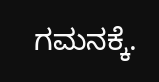ಗಮನಕ್ಕೆ.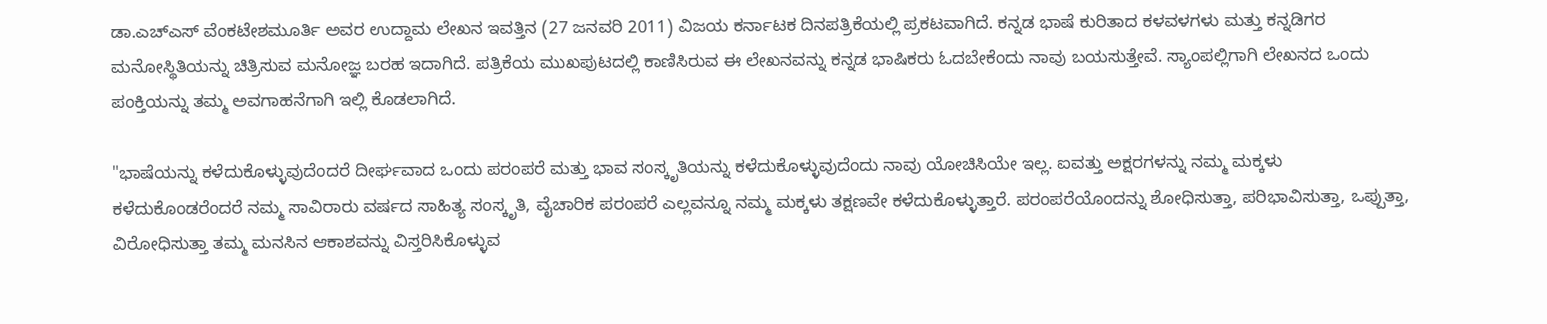ಡಾ.ಎಚ್ಎಸ್ ವೆಂಕಟೇಶಮೂರ್ತಿ ಅವರ ಉದ್ದಾಮ ಲೇಖನ ಇವತ್ತಿನ (27 ಜನವರಿ 2011) ವಿಜಯ ಕರ್ನಾಟಕ ದಿನಪತ್ರಿಕೆಯಲ್ಲಿ ಪ್ರಕಟವಾಗಿದೆ. ಕನ್ನಡ ಭಾಷೆ ಕುರಿತಾದ ಕಳವಳಗಳು ಮತ್ತು ಕನ್ನಡಿಗರ ಮನೋಸ್ಥಿತಿಯನ್ನು ಚಿತ್ರಿಸುವ ಮನೋಜ್ಞ ಬರಹ ಇದಾಗಿದೆ. ಪತ್ರಿಕೆಯ ಮುಖಪುಟದಲ್ಲಿ ಕಾಣಿಸಿರುವ ಈ ಲೇಖನವನ್ನು ಕನ್ನಡ ಭಾಷಿಕರು ಓದಬೇಕೆಂದು ನಾವು ಬಯಸುತ್ತೇವೆ. ಸ್ಯಾಂಪಲ್ಲಿಗಾಗಿ ಲೇಖನದ ಒಂದು ಪಂಕ್ತಿಯನ್ನು ತಮ್ಮ ಅವಗಾಹನೆಗಾಗಿ ಇಲ್ಲಿ ಕೊಡಲಾಗಿದೆ.

"ಭಾಷೆಯನ್ನು ಕಳೆದುಕೊಳ್ಳುವುದೆಂದರೆ ದೀರ್ಘವಾದ ಒಂದು ಪರಂಪರೆ ಮತ್ತು ಭಾವ ಸಂಸ್ಕೃತಿಯನ್ನು ಕಳೆದುಕೊಳ್ಳುವುದೆಂದು ನಾವು ಯೋಚಿಸಿಯೇ ಇಲ್ಲ. ಐವತ್ತು ಅಕ್ಷರಗಳನ್ನು ನಮ್ಮ ಮಕ್ಕಳು ಕಳೆದುಕೊಂಡರೆಂದರೆ ನಮ್ಮ ಸಾವಿರಾರು ವರ್ಷದ ಸಾಹಿತ್ಯ ಸಂಸ್ಕೃತಿ, ವೈಚಾರಿಕ ಪರಂಪರೆ ಎಲ್ಲವನ್ನೂ ನಮ್ಮ ಮಕ್ಕಳು ತಕ್ಷಣವೇ ಕಳೆದುಕೊಳ್ಳುತ್ತಾರೆ. ಪರಂಪರೆಯೊಂದನ್ನು ಶೋಧಿಸುತ್ತಾ, ಪರಿಭಾವಿಸುತ್ತಾ, ಒಪ್ಪುತ್ತಾ, ವಿರೋಧಿಸುತ್ತಾ ತಮ್ಮ ಮನಸಿನ ಆಕಾಶವನ್ನು ವಿಸ್ತರಿಸಿಕೊಳ್ಳುವ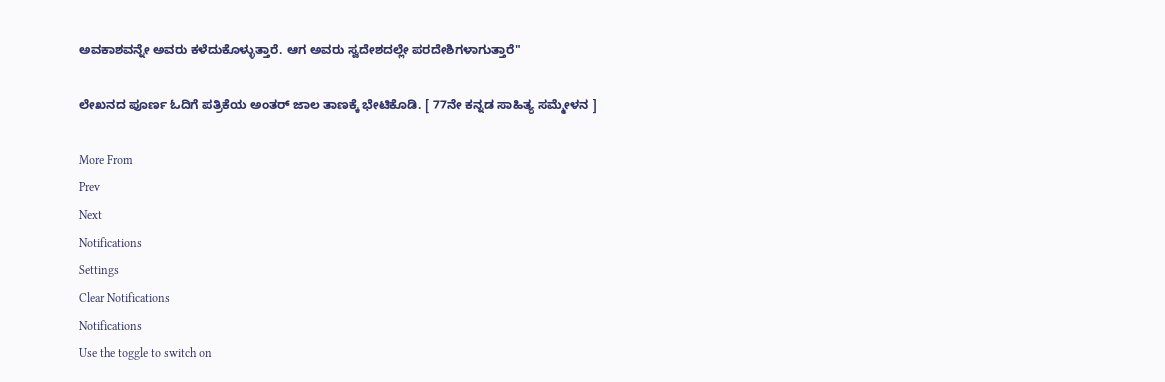ಅವಕಾಶವನ್ನೇ ಅವರು ಕಳೆದುಕೊಳ್ಳುತ್ತಾರೆ. ಆಗ ಅವರು ಸ್ವದೇಶದಲ್ಲೇ ಪರದೇಶಿಗಳಾಗುತ್ತಾರೆ"

ಲೇಖನದ ಪೂರ್ಣ ಓದಿಗೆ ಪತ್ರಿಕೆಯ ಅಂತರ್ ಜಾಲ ತಾಣಕ್ಕೆ ಭೇಟಿಕೊಡಿ. [ 77ನೇ ಕನ್ನಡ ಸಾಹಿತ್ಯ ಸಮ್ಮೇಳನ ]

More From
Prev
Next
Notifications
Settings
Clear Notifications
Notifications
Use the toggle to switch on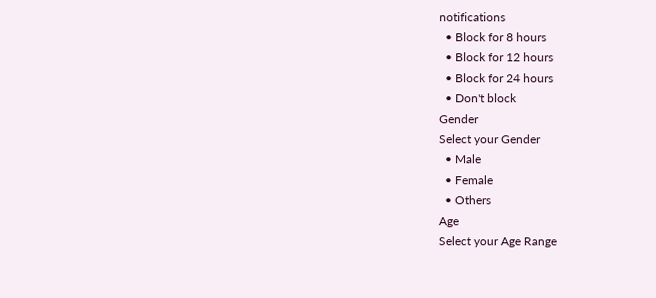notifications
  • Block for 8 hours
  • Block for 12 hours
  • Block for 24 hours
  • Don't block
Gender
Select your Gender
  • Male
  • Female
  • Others
Age
Select your Age Range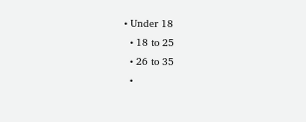• Under 18
  • 18 to 25
  • 26 to 35
  •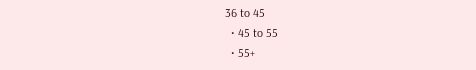36 to 45
  • 45 to 55
  • 55+